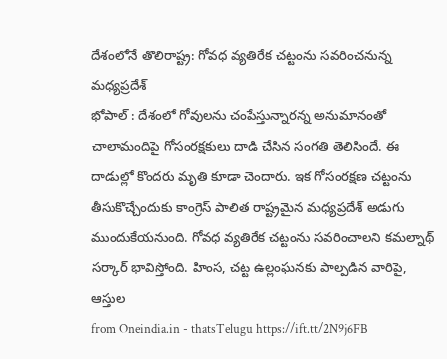దేశంలోనే తొలిరాష్ట్ర: గోవధ వ్యతిరేక చట్టంను సవరించనున్న మధ్యప్రదేశ్
భోపాల్ : దేశంలో గోవులను చంపేస్తున్నారన్న అనుమానంతో చాలామందిపై గోసంరక్షకులు దాడి చేసిన సంగతి తెలిసిందే. ఈ దాడుల్లో కొందరు మృతి కూడా చెందారు. ఇక గోసంరక్షణ చట్టంను తీసుకొచ్చేందుకు కాంగ్రెస్ పాలిత రాష్ట్రమైన మధ్యప్రదేశ్ అడుగు ముందుకేయనుంది. గోవధ వ్యతిరేక చట్టంను సవరించాలని కమల్నాథ్ సర్కార్ భావిస్తోంది. హింస, చట్ట ఉల్లంఘనకు పాల్పడిన వారిపై, ఆస్తుల
from Oneindia.in - thatsTelugu https://ift.tt/2N9j6FB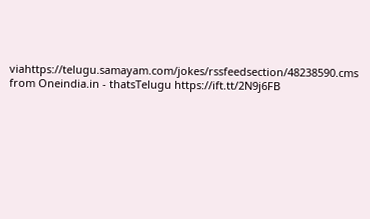viahttps://telugu.samayam.com/jokes/rssfeedsection/48238590.cms
from Oneindia.in - thatsTelugu https://ift.tt/2N9j6FB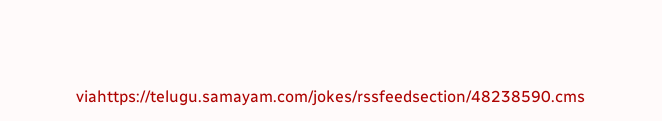viahttps://telugu.samayam.com/jokes/rssfeedsection/48238590.cms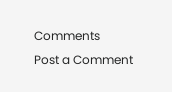Comments
Post a Comment